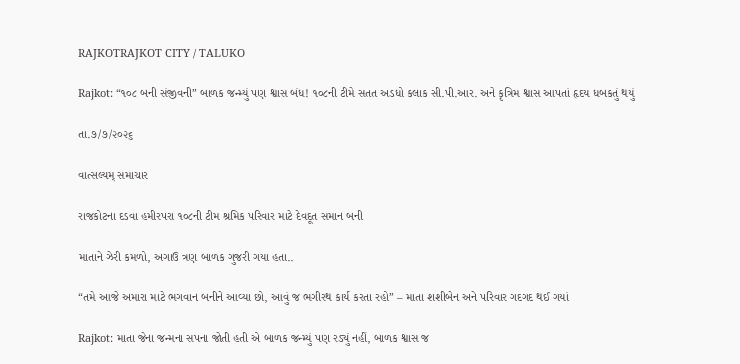RAJKOTRAJKOT CITY / TALUKO

Rajkot: “૧૦૮ બની સંજીવની” બાળક જન્મ્યું પણ શ્વાસ બંધ! ૧૦૮ની ટીમે સતત અડધો કલાક સી.પી.આર. અને કૃત્રિમ શ્વાસ આપતાં હૃદય ધબકતું થયું

તા.૭/૭/૨૦૨૬

વાત્સલ્યમ્ સમાચાર

રાજકોટના દડવા હમીરપરા ૧૦૮ની ટીમ શ્રમિક પરિવાર માટે દેવદૂત સમાન બની

માતાને ઝેરી કમળો, અગાઉ ત્રણ બાળક ગુજરી ગયા હતા..

“તમે આજે અમારા માટે ભગવાન બનીને આવ્યા છો, આવું જ ભગીરથ કાર્ય કરતા રહો” – માતા શશીબેન અને પરિવાર ગદગદ થઈ ગયાં

Rajkot: માતા જેના જન્મના સપના જોતી હતી એ બાળક જન્મ્યું પણ રડ્યું નહીં, બાળક શ્વાસ જ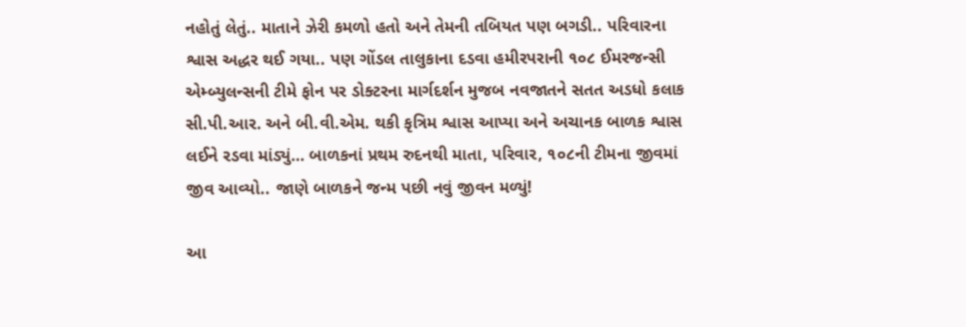નહોતું લેતું.. માતાને ઝેરી કમળો હતો અને તેમની તબિયત પણ બગડી.. પરિવારના શ્વાસ અદ્ધર થઈ ગયા.. પણ ગોંડલ તાલુકાના દડવા હમીરપરાની ૧૦૮ ઈમરજન્સી એમ્બ્યુલન્સની ટીમે ફોન પર ડોક્ટરના માર્ગદર્શન મુજબ નવજાતને સતત અડધો કલાક સી.પી.આર. અને બી.વી.એમ. થકી કૃત્રિમ શ્વાસ આપ્યા અને અચાનક બાળક શ્વાસ લઈને રડવા માંડ્યું… બાળકનાં પ્રથમ રુદનથી માતા, પરિવાર, ૧૦૮ની ટીમના જીવમાં જીવ આવ્યો.. જાણે બાળકને જન્મ પછી નવું જીવન મળ્યું!

આ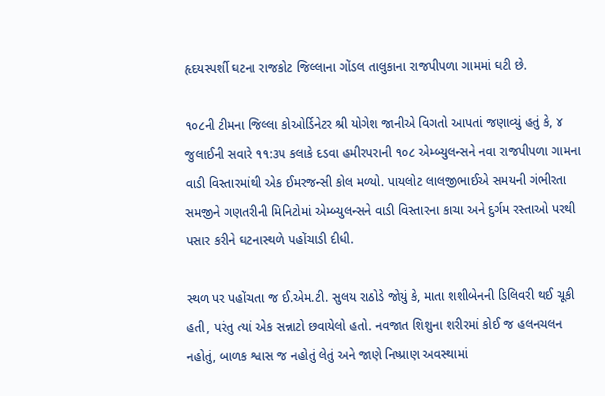હૃદયસ્પર્શી ઘટના રાજકોટ જિલ્લાના ગોંડલ તાલુકાના રાજપીપળા ગામમાં ઘટી છે.

૧૦૮ની ટીમના જિલ્લા કોઓર્ડિનેટર શ્રી યોગેશ જાનીએ વિગતો આપતાં જણાવ્યું હતું કે, ૪ જુલાઈની સવારે ૧૧:૩૫ કલાકે દડવા હમીરપરાની ૧૦૮ એમ્બ્યુલન્સને નવા રાજપીપળા ગામના વાડી વિસ્તારમાંથી એક ઈમરજન્સી કોલ મળ્યો. પાયલોટ લાલજીભાઈએ સમયની ગંભીરતા સમજીને ગણતરીની મિનિટોમાં એમ્બ્યુલન્સને વાડી વિસ્તારના કાચા અને દુર્ગમ રસ્તાઓ પરથી પસાર કરીને ઘટનાસ્થળે પહોંચાડી દીધી.

સ્થળ પર પહોંચતા જ ઈ.એમ.ટી. સુલય રાઠોડે જોયું કે, માતા શશીબેનની ડિલિવરી થઈ ચૂકી હતી, પરંતુ ત્યાં એક સન્નાટો છવાયેલો હતો. નવજાત શિશુના શરીરમાં કોઈ જ હલનચલન નહોતું, બાળક શ્વાસ જ નહોતું લેતું અને જાણે નિષ્પ્રાણ અવસ્થામાં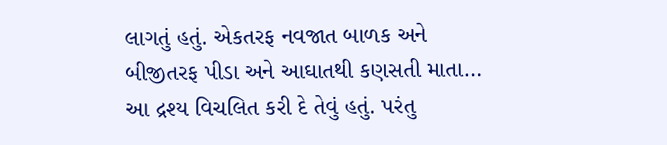લાગતું હતું. એકતરફ નવજાત બાળક અને બીજીતરફ પીડા અને આઘાતથી કણસતી માતા… આ દ્રશ્ય વિચલિત કરી દે તેવું હતું. પરંતુ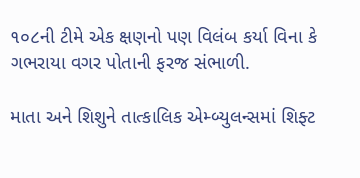૧૦૮ની ટીમે એક ક્ષણનો પણ વિલંબ કર્યા વિના કે ગભરાયા વગર પોતાની ફરજ સંભાળી.

માતા અને શિશુને તાત્કાલિક એમ્બ્યુલન્સમાં શિફ્ટ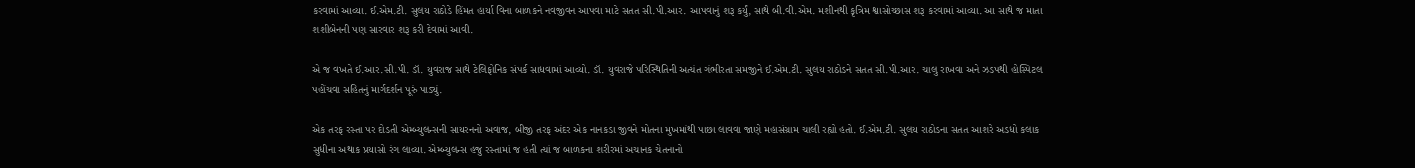કરવામાં આવ્યા. ઈ.એમ.ટી. સુલય રાઠોડે હિંમત હાર્યા વિના બાળકને નવજીવન આપવા માટે સતત સી.પી.આર. આપવાનું શરૂ કર્યું, સાથે બી.વી.એમ. મશીનથી કૃત્રિમ શ્વાસોચ્છાસ શરૂ કરવામાં આવ્યા. આ સાથે જ માતા શશીબેનની પણ સારવાર શરૂ કરી દેવામાં આવી.

એ જ વખતે ઈ.આર.સી.પી. ડૉ. યુવરાજ સાથે ટેલિફોનિક સંપર્ક સાધવામાં આવ્યો. ડૉ. યુવરાજે પરિસ્થિતિની અત્યંત ગંભીરતા સમજીને ઈ.એમ.ટી. સુલય રાઠોડને સતત સી.પી.આર. ચાલુ રાખવા અને ઝડપથી હોસ્પિટલ પહોંચવા સહિતનું માર્ગદર્શન પૂરું પાડ્યું.

એક તરફ રસ્તા પર દોડતી એમ્બ્યુલન્સની સાયરનનો અવાજ, બીજી તરફ અંદર એક નાનકડા જીવને મોતના મુખમાંથી પાછા લાવવા જાણે મહાસંગ્રામ ચાલી રહ્યો હતો. ઈ.એમ.ટી. સુલય રાઠોડના સતત આશરે અડધો કલાક સુધીના અથાક પ્રયાસો રંગ લાવ્યા. એમ્બ્યુલન્સ હજુ રસ્તામાં જ હતી ત્યાં જ બાળકના શરીરમાં અચાનક ચેતનાનો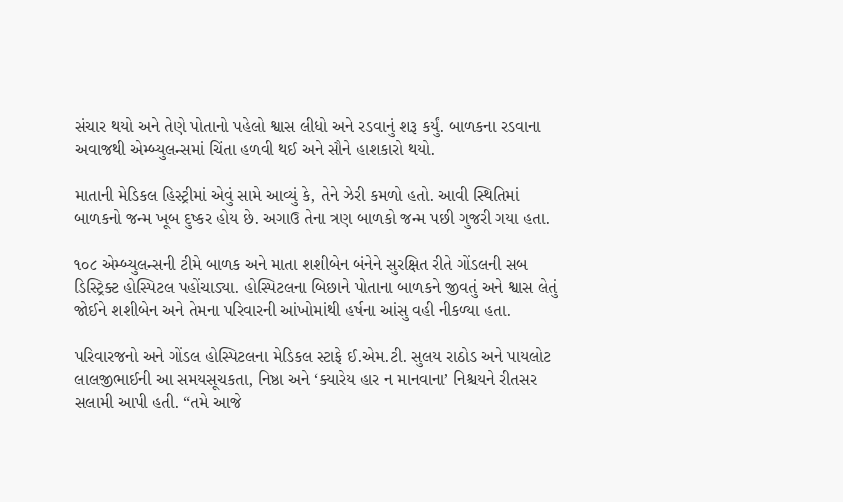સંચાર થયો અને તેણે પોતાનો પહેલો શ્વાસ લીધો અને રડવાનું શરૂ કર્યું. બાળકના રડવાના અવાજથી એમ્બ્યુલન્સમાં ચિંતા હળવી થઈ અને સૌને હાશકારો થયો.

માતાની મેડિકલ હિસ્ટ્રીમાં એવું સામે આવ્યું કે, તેને ઝેરી કમળો હતો. આવી સ્થિતિમાં બાળકનો જન્મ ખૂબ દુષ્કર હોય છે. અગાઉ તેના ત્રણ બાળકો જન્મ પછી ગુજરી ગયા હતા.

૧૦૮ એમ્બ્યુલન્સની ટીમે બાળક અને માતા શશીબેન બંનેને સુરક્ષિત રીતે ગોંડલની સબ ડિસ્ટ્રિક્ટ હોસ્પિટલ પહોંચાડ્યા. હોસ્પિટલના બિછાને પોતાના બાળકને જીવતું અને શ્વાસ લેતું જોઈને શશીબેન અને તેમના પરિવારની આંખોમાંથી હર્ષના આંસુ વહી નીકળ્યા હતા.

પરિવારજનો અને ગોંડલ હોસ્પિટલના મેડિકલ સ્ટાફે ઈ.એમ.ટી. સુલય રાઠોડ અને પાયલોટ લાલજીભાઈની આ સમયસૂચકતા, નિષ્ઠા અને ‘ક્યારેય હાર ન માનવાના’ નિશ્ચયને રીતસર સલામી આપી હતી. “તમે આજે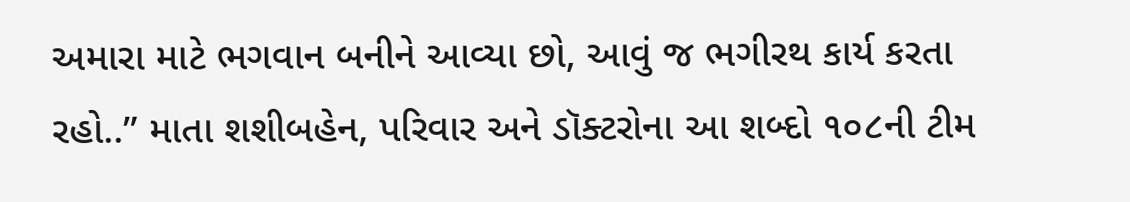અમારા માટે ભગવાન બનીને આવ્યા છો, આવું જ ભગીરથ કાર્ય કરતા રહો..” માતા શશીબહેન, પરિવાર અને ડૉક્ટરોના આ શબ્દો ૧૦૮ની ટીમ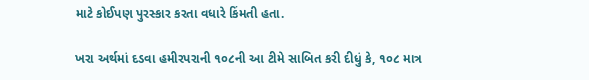માટે કોઈપણ પુરસ્કાર કરતા વધારે કિંમતી હતા.

ખરા અર્થમાં દડવા હમીરપરાની ૧૦૮ની આ ટીમે સાબિત કરી દીધું કે, ૧૦૮ માત્ર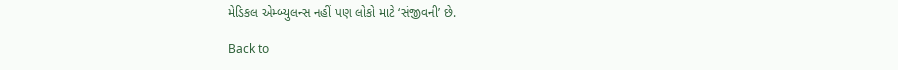મેડિકલ એમ્બ્યુલન્સ નહીં પણ લોકો માટે ‘સંજીવની’ છે.

Back to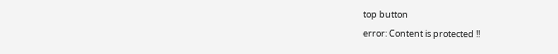top button
error: Content is protected !!